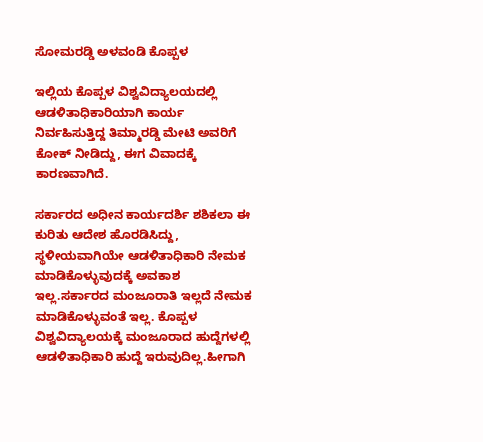ಸೋಮರಡ್ಡಿ ಅಳವಂಡಿ ಕೊಪ್ಪಳ

ಇಲ್ಲಿಯ ಕೊಪ್ಪಳ ವಿಶ್ವವಿದ್ಯಾಲಯದಲ್ಲಿ ಆಡಳಿತಾಧಿಕಾರಿಯಾಗಿ ಕಾರ್ಯ ನಿರ್ವಹಿಸುತ್ತಿದ್ದ ತಿಮ್ಮಾರಡ್ಡಿ ಮೇಟಿ ಅವರಿಗೆ ಕೋಕ್ ನೀಡಿದ್ದು, ಈಗ ವಿವಾದಕ್ಕೆ ಕಾರಣವಾಗಿದೆ.

ಸರ್ಕಾರದ ಅಧೀನ ಕಾರ್ಯದರ್ಶಿ ಶಶಿಕಲಾ ಈ ಕುರಿತು ಆದೇಶ ಹೊರಡಿಸಿದ್ದು, ಸ್ಥಳೀಯವಾಗಿಯೇ ಆಡಳಿತಾಧಿಕಾರಿ ನೇಮಕ ಮಾಡಿಕೊಳ್ಳುವುದಕ್ಕೆ ಅವಕಾಶ ಇಲ್ಲ.ಸರ್ಕಾರದ ಮಂಜೂರಾತಿ ಇಲ್ಲದೆ ನೇಮಕ ಮಾಡಿಕೊಳ್ಳುವಂತೆ ಇಲ್ಲ. ಕೊಪ್ಪಳ ವಿಶ್ವವಿದ್ಯಾಲಯಕ್ಕೆ ಮಂಜೂರಾದ ಹುದ್ದೆಗಳಲ್ಲಿ ಆಡಳಿತಾಧಿಕಾರಿ ಹುದ್ದೆ ಇರುವುದಿಲ್ಲ.ಹೀಗಾಗಿ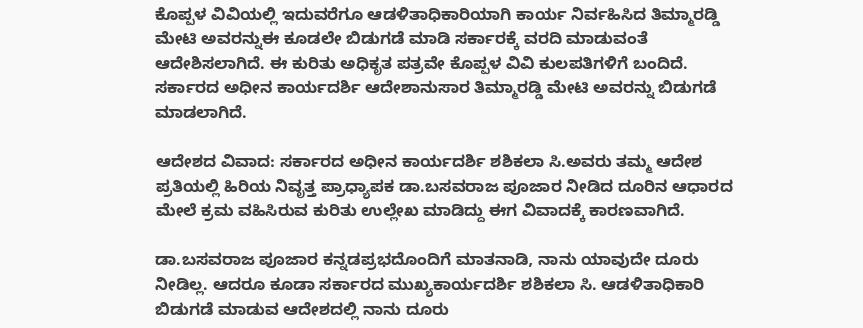ಕೊಪ್ಪಳ ವಿವಿಯಲ್ಲಿ ಇದುವರೆಗೂ ಆಡಳಿತಾಧಿಕಾರಿಯಾಗಿ ಕಾರ್ಯ ನಿರ್ವಹಿಸಿದ ತಿಮ್ಮಾರಡ್ಡಿ ಮೇಟಿ ಅವರನ್ನುಈ ಕೂಡಲೇ ಬಿಡುಗಡೆ ಮಾಡಿ ಸರ್ಕಾರಕ್ಕೆ ವರದಿ ಮಾಡುವಂತೆ ಆದೇಶಿಸಲಾಗಿದೆ. ಈ ಕುರಿತು ಅಧಿಕೃತ ಪತ್ರವೇ ಕೊಪ್ಪಳ ವಿವಿ ಕುಲಪತಿಗಳಿಗೆ ಬಂದಿದೆ. ಸರ್ಕಾರದ ಅಧೀನ ಕಾರ್ಯದರ್ಶಿ ಆದೇಶಾನುಸಾರ ತಿಮ್ಮಾರಡ್ಡಿ ಮೇಟಿ ಅವರನ್ನು ಬಿಡುಗಡೆ ಮಾಡಲಾಗಿದೆ.

ಆದೇಶದ ವಿವಾದ: ಸರ್ಕಾರದ ಅಧೀನ ಕಾರ್ಯದರ್ಶಿ ಶಶಿಕಲಾ ಸಿ.ಅವರು ತಮ್ಮ ಆದೇಶ ಪ್ರತಿಯಲ್ಲಿ ಹಿರಿಯ ನಿವೃತ್ತ ಪ್ರಾಧ್ಯಾಪಕ ಡಾ.ಬಸವರಾಜ ಪೂಜಾರ ನೀಡಿದ ದೂರಿನ ಆಧಾರದ ಮೇಲೆ ಕ್ರಮ ವಹಿಸಿರುವ ಕುರಿತು ಉಲ್ಲೇಖ ಮಾಡಿದ್ದು ಈಗ ವಿವಾದಕ್ಕೆ ಕಾರಣವಾಗಿದೆ.

ಡಾ.ಬಸವರಾಜ ಪೂಜಾರ ಕನ್ನಡಪ್ರಭದೊಂದಿಗೆ ಮಾತನಾಡಿ, ನಾನು ಯಾವುದೇ ದೂರು ನೀಡಿಲ್ಲ. ಆದರೂ ಕೂಡಾ ಸರ್ಕಾರದ ಮುಖ್ಯಕಾರ್ಯದರ್ಶಿ ಶಶಿಕಲಾ ಸಿ. ಆಡಳಿತಾಧಿಕಾರಿ ಬಿಡುಗಡೆ ಮಾಡುವ ಆದೇಶದಲ್ಲಿ ನಾನು ದೂರು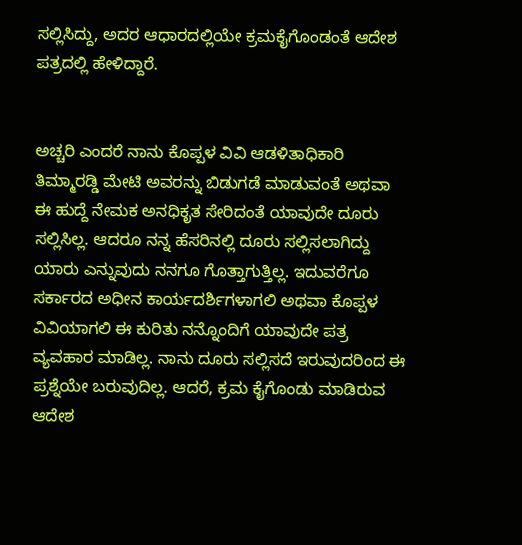ಸಲ್ಲಿಸಿದ್ದು, ಅದರ ಆಧಾರದಲ್ಲಿಯೇ ಕ್ರಮಕೈಗೊಂಡಂತೆ ಆದೇಶ ಪತ್ರದಲ್ಲಿ ಹೇಳಿದ್ದಾರೆ.


ಅಚ್ಚರಿ ಎಂದರೆ ನಾನು ಕೊಪ್ಪಳ ವಿವಿ ಆಡಳಿತಾಧಿಕಾರಿ ತಿಮ್ಮಾರಡ್ಡಿ ಮೇಟಿ ಅವರನ್ನು ಬಿಡುಗಡೆ ಮಾಡುವಂತೆ ಅಥವಾ ಈ ಹುದ್ದೆ ನೇಮಕ ಅನಧಿಕೃತ ಸೇರಿದಂತೆ ಯಾವುದೇ ದೂರು ಸಲ್ಲಿಸಿಲ್ಲ. ಆದರೂ ನನ್ನ ಹೆಸರಿನಲ್ಲಿ ದೂರು ಸಲ್ಲಿಸಲಾಗಿದ್ದು ಯಾರು ಎನ್ನುವುದು ನನಗೂ ಗೊತ್ತಾಗುತ್ತಿಲ್ಲ. ಇದುವರೆಗೂ ಸರ್ಕಾರದ ಅಧೀನ ಕಾರ್ಯದರ್ಶಿಗಳಾಗಲಿ ಅಥವಾ ಕೊಪ್ಪಳ ವಿವಿಯಾಗಲಿ ಈ ಕುರಿತು ನನ್ನೊಂದಿಗೆ ಯಾವುದೇ ಪತ್ರ ವ್ಯವಹಾರ ಮಾಡಿಲ್ಲ. ನಾನು ದೂರು ಸಲ್ಲಿಸದೆ ಇರುವುದರಿಂದ ಈ ಪ್ರಶ್ನೆಯೇ ಬರುವುದಿಲ್ಲ. ಆದರೆ, ಕ್ರಮ ಕೈಗೊಂಡು ಮಾಡಿರುವ ಆದೇಶ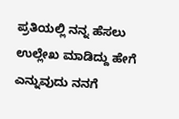ಪ್ರತಿಯಲ್ಲಿ ನನ್ನ ಹೆಸಲು ಉಲ್ಲೇಖ ಮಾಡಿದ್ದು ಹೇಗೆ ಎನ್ನುವುದು ನನಗೆ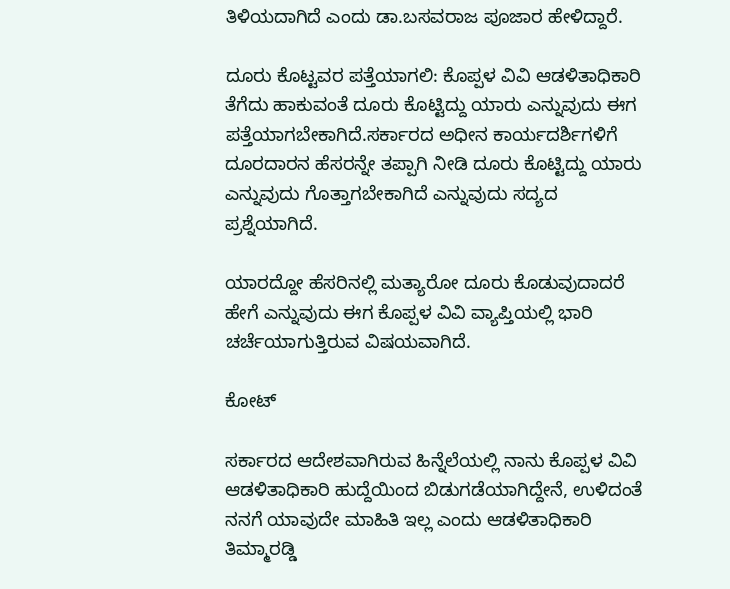ತಿಳಿಯದಾಗಿದೆ ಎಂದು ಡಾ.ಬಸವರಾಜ ಪೂಜಾರ ಹೇಳಿದ್ದಾರೆ.

ದೂರು ಕೊಟ್ಟವರ ಪತ್ತೆಯಾಗಲಿ: ಕೊಪ್ಪಳ ವಿವಿ ಆಡಳಿತಾಧಿಕಾರಿ ತೆಗೆದು ಹಾಕುವಂತೆ ದೂರು ಕೊಟ್ಟಿದ್ದು ಯಾರು ಎನ್ನುವುದು ಈಗ ಪತ್ತೆಯಾಗಬೇಕಾಗಿದೆ.ಸರ್ಕಾರದ ಅಧೀನ ಕಾರ್ಯದರ್ಶಿಗಳಿಗೆ ದೂರದಾರನ ಹೆಸರನ್ನೇ ತಪ್ಪಾಗಿ ನೀಡಿ ದೂರು ಕೊಟ್ಟಿದ್ದು ಯಾರು ಎನ್ನುವುದು ಗೊತ್ತಾಗಬೇಕಾಗಿದೆ ಎನ್ನುವುದು ಸದ್ಯದ ಪ್ರಶ್ನೆಯಾಗಿದೆ.

ಯಾರದ್ದೋ ಹೆಸರಿನಲ್ಲಿ ಮತ್ಯಾರೋ ದೂರು ಕೊಡುವುದಾದರೆ ಹೇಗೆ ಎನ್ನುವುದು ಈಗ ಕೊಪ್ಪಳ ವಿವಿ ವ್ಯಾಪ್ತಿಯಲ್ಲಿ ಭಾರಿ ಚರ್ಚೆಯಾಗುತ್ತಿರುವ ವಿಷಯವಾಗಿದೆ.

ಕೋಟ್

ಸರ್ಕಾರದ ಆದೇಶವಾಗಿರುವ ಹಿನ್ನೆಲೆಯಲ್ಲಿ ನಾನು ಕೊಪ್ಪಳ ವಿವಿ ಆಡಳಿತಾಧಿಕಾರಿ ಹುದ್ದೆಯಿಂದ ಬಿಡುಗಡೆಯಾಗಿದ್ದೇನೆ, ಉಳಿದಂತೆ ನನಗೆ ಯಾವುದೇ ಮಾಹಿತಿ ಇಲ್ಲ ಎಂದು ಆಡಳಿತಾಧಿಕಾರಿ ತಿಮ್ಮಾರಡ್ಡಿ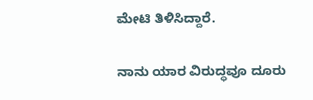ಮೇಟಿ ತಿಳಿಸಿದ್ದಾರೆ.

ನಾನು ಯಾರ ವಿರುದ್ಧವೂ ದೂರು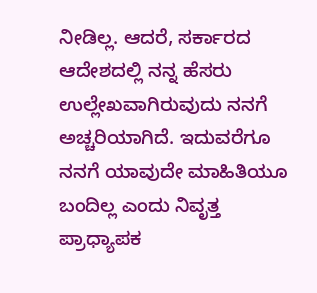ನೀಡಿಲ್ಲ. ಆದರೆ, ಸರ್ಕಾರದ ಆದೇಶದಲ್ಲಿ ನನ್ನ ಹೆಸರು ಉಲ್ಲೇಖವಾಗಿರುವುದು ನನಗೆ ಅಚ್ಚರಿಯಾಗಿದೆ. ಇದುವರೆಗೂ ನನಗೆ ಯಾವುದೇ ಮಾಹಿತಿಯೂ ಬಂದಿಲ್ಲ ಎಂದು ನಿವೃತ್ತ ಪ್ರಾಧ್ಯಾಪಕ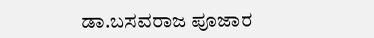ಡಾ.ಬಸವರಾಜ ಪೂಜಾರ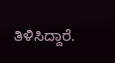ತಿಳಿಸಿದ್ದಾರೆ.